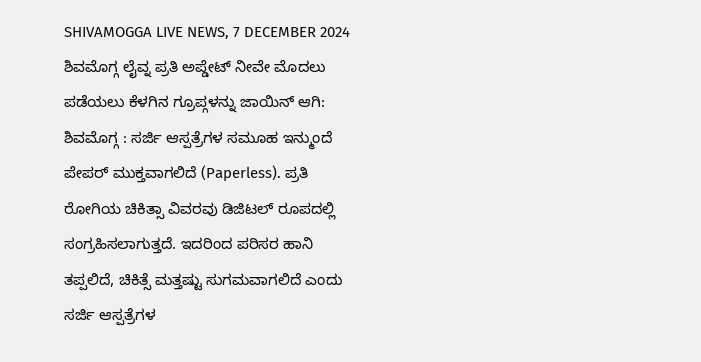SHIVAMOGGA LIVE NEWS, 7 DECEMBER 2024
ಶಿವಮೊಗ್ಗ ಲೈವ್ನ ಪ್ರತಿ ಅಪ್ಡೇಟ್ ನೀವೇ ಮೊದಲು ಪಡೆಯಲು ಕೆಳಗಿನ ಗ್ರೂಪ್ಗಳನ್ನು ಜಾಯಿನ್ ಆಗಿ:
ಶಿವಮೊಗ್ಗ : ಸರ್ಜಿ ಆಸ್ಪತ್ರೆಗಳ ಸಮೂಹ ಇನ್ಮುಂದೆ ಪೇಪರ್ ಮುಕ್ತವಾಗಲಿದೆ (Paperless). ಪ್ರತಿ ರೋಗಿಯ ಚಿಕಿತ್ಸಾ ವಿವರವು ಡಿಜಿಟಲ್ ರೂಪದಲ್ಲಿ ಸಂಗ್ರಹಿಸಲಾಗುತ್ತದೆ. ಇದರಿಂದ ಪರಿಸರ ಹಾನಿ ತಪ್ಪಲಿದೆ, ಚಿಕಿತ್ಸೆ ಮತ್ತಷ್ಟು ಸುಗಮವಾಗಲಿದೆ ಎಂದು ಸರ್ಜಿ ಆಸ್ಪತ್ರೆಗಳ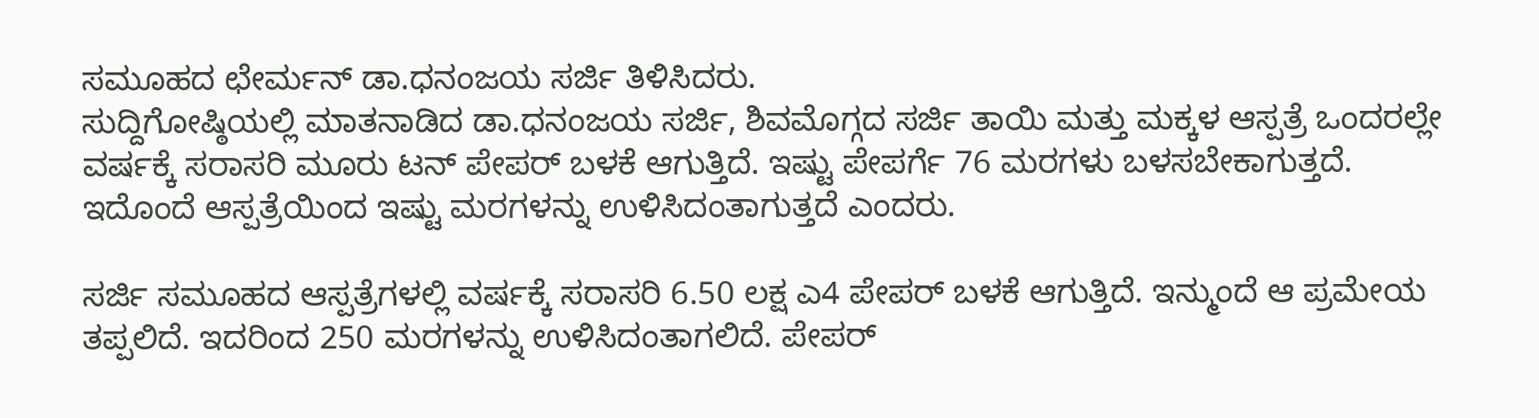ಸಮೂಹದ ಛೇರ್ಮನ್ ಡಾ.ಧನಂಜಯ ಸರ್ಜಿ ತಿಳಿಸಿದರು.
ಸುದ್ದಿಗೋಷ್ಠಿಯಲ್ಲಿ ಮಾತನಾಡಿದ ಡಾ.ಧನಂಜಯ ಸರ್ಜಿ, ಶಿವಮೊಗ್ಗದ ಸರ್ಜಿ ತಾಯಿ ಮತ್ತು ಮಕ್ಕಳ ಆಸ್ಪತ್ರೆ ಒಂದರಲ್ಲೇ ವರ್ಷಕ್ಕೆ ಸರಾಸರಿ ಮೂರು ಟನ್ ಪೇಪರ್ ಬಳಕೆ ಆಗುತ್ತಿದೆ. ಇಷ್ಟು ಪೇಪರ್ಗೆ 76 ಮರಗಳು ಬಳಸಬೇಕಾಗುತ್ತದೆ. ಇದೊಂದೆ ಆಸ್ಪತ್ರೆಯಿಂದ ಇಷ್ಟು ಮರಗಳನ್ನು ಉಳಿಸಿದಂತಾಗುತ್ತದೆ ಎಂದರು.

ಸರ್ಜಿ ಸಮೂಹದ ಆಸ್ಪತ್ರೆಗಳಲ್ಲಿ ವರ್ಷಕ್ಕೆ ಸರಾಸರಿ 6.50 ಲಕ್ಷ ಎ4 ಪೇಪರ್ ಬಳಕೆ ಆಗುತ್ತಿದೆ. ಇನ್ಮುಂದೆ ಆ ಪ್ರಮೇಯ ತಪ್ಪಲಿದೆ. ಇದರಿಂದ 250 ಮರಗಳನ್ನು ಉಳಿಸಿದಂತಾಗಲಿದೆ. ಪೇಪರ್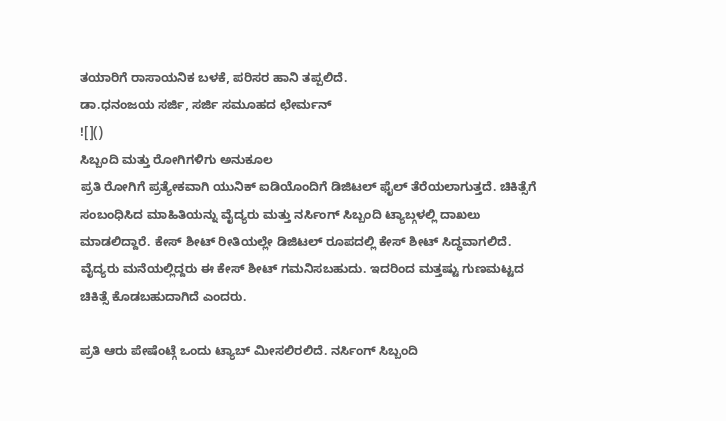ತಯಾರಿಗೆ ರಾಸಾಯನಿಕ ಬಳಕೆ, ಪರಿಸರ ಹಾನಿ ತಪ್ಪಲಿದೆ.
ಡಾ.ಧನಂಜಯ ಸರ್ಜಿ, ಸರ್ಜಿ ಸಮೂಹದ ಛೇರ್ಮನ್
![]()
ಸಿಬ್ಬಂದಿ ಮತ್ತು ರೋಗಿಗಳಿಗು ಅನುಕೂಲ
ಪ್ರತಿ ರೋಗಿಗೆ ಪ್ರತ್ಯೇಕವಾಗಿ ಯುನಿಕ್ ಐಡಿಯೊಂದಿಗೆ ಡಿಜಿಟಲ್ ಫೈಲ್ ತೆರೆಯಲಾಗುತ್ತದೆ. ಚಿಕಿತ್ಸೆಗೆ ಸಂಬಂಧಿಸಿದ ಮಾಹಿತಿಯನ್ನು ವೈದ್ಯರು ಮತ್ತು ನರ್ಸಿಂಗ್ ಸಿಬ್ಬಂದಿ ಟ್ಯಾಬ್ಗಳಲ್ಲಿ ದಾಖಲು ಮಾಡಲಿದ್ದಾರೆ. ಕೇಸ್ ಶೀಟ್ ರೀತಿಯಲ್ಲೇ ಡಿಜಿಟಲ್ ರೂಪದಲ್ಲಿ ಕೇಸ್ ಶೀಟ್ ಸಿದ್ಧವಾಗಲಿದೆ. ವೈದ್ಯರು ಮನೆಯಲ್ಲಿದ್ದರು ಈ ಕೇಸ್ ಶೀಟ್ ಗಮನಿಸಬಹುದು. ಇದರಿಂದ ಮತ್ತಷ್ಟು ಗುಣಮಟ್ಟದ ಚಿಕಿತ್ಸೆ ಕೊಡಬಹುದಾಗಿದೆ ಎಂದರು.

ಪ್ರತಿ ಆರು ಪೇಷೆಂಟ್ಗೆ ಒಂದು ಟ್ಯಾಬ್ ಮೀಸಲಿರಲಿದೆ. ನರ್ಸಿಂಗ್ ಸಿಬ್ಬಂದಿ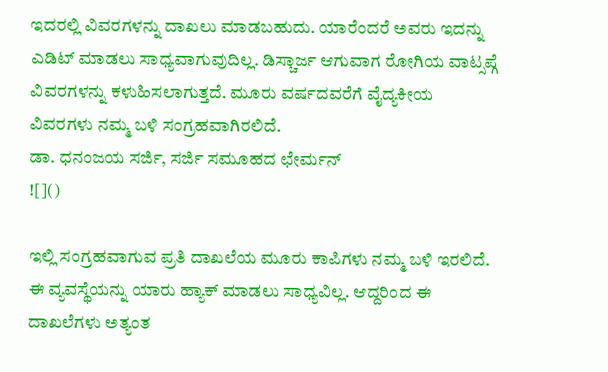ಇದರಲ್ಲಿ ವಿವರಗಳನ್ನು ದಾಖಲು ಮಾಡಬಹುದು. ಯಾರೆಂದರೆ ಅವರು ಇದನ್ನು ಎಡಿಟ್ ಮಾಡಲು ಸಾಧ್ಯವಾಗುವುದಿಲ್ಲ. ಡಿಸ್ಚಾರ್ಜ ಆಗುವಾಗ ರೋಗಿಯ ವಾಟ್ಸಪ್ಗೆ ವಿವರಗಳನ್ನು ಕಳುಹಿಸಲಾಗುತ್ತದೆ. ಮೂರು ವರ್ಷದವರೆಗೆ ವೈದ್ಯಕೀಯ ವಿವರಗಳು ನಮ್ಮ ಬಳಿ ಸಂಗ್ರಹವಾಗಿರಲಿದೆ.
ಡಾ. ಧನಂಜಯ ಸರ್ಜಿ, ಸರ್ಜಿ ಸಮೂಹದ ಛೇರ್ಮನ್
![]()

ಇಲ್ಲಿ ಸಂಗ್ರಹವಾಗುವ ಪ್ರತಿ ದಾಖಲೆಯ ಮೂರು ಕಾಪಿಗಳು ನಮ್ಮ ಬಳಿ ಇರಲಿದೆ. ಈ ವ್ಯವಸ್ಥೆಯನ್ನು ಯಾರು ಹ್ಯಾಕ್ ಮಾಡಲು ಸಾಧ್ಯವಿಲ್ಲ. ಆದ್ದರಿಂದ ಈ ದಾಖಲೆಗಳು ಅತ್ಯಂತ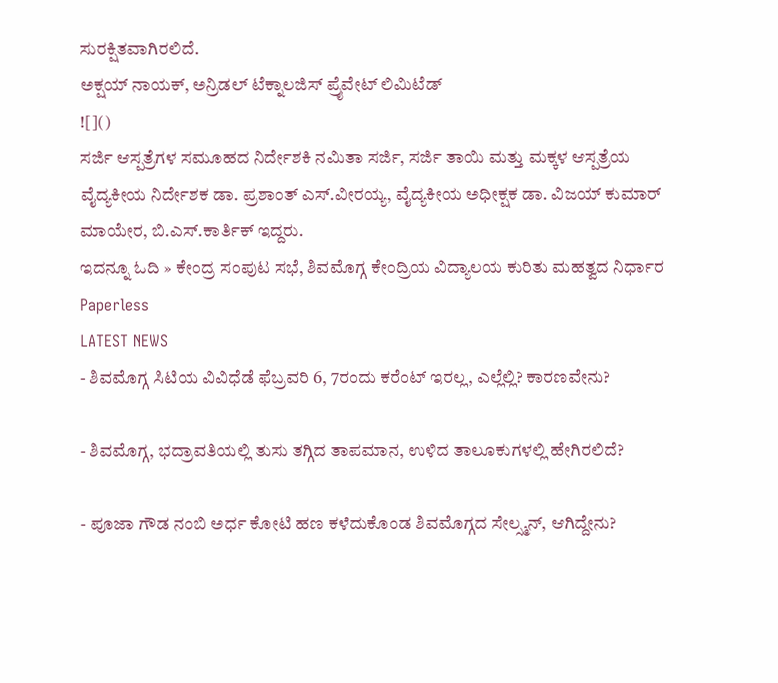ಸುರಕ್ಷಿತವಾಗಿರಲಿದೆ.
ಅಕ್ಷಯ್ ನಾಯಕ್, ಅನ್ರಿಡಲ್ ಟೆಕ್ನಾಲಜಿಸ್ ಪ್ರೈವೇಟ್ ಲಿಮಿಟೆಡ್
![]()
ಸರ್ಜಿ ಆಸ್ಪತ್ರೆಗಳ ಸಮೂಹದ ನಿರ್ದೇಶಕಿ ನಮಿತಾ ಸರ್ಜಿ, ಸರ್ಜಿ ತಾಯಿ ಮತ್ತು ಮಕ್ಕಳ ಆಸ್ಪತ್ರೆಯ ವೈದ್ಯಕೀಯ ನಿರ್ದೇಶಕ ಡಾ. ಪ್ರಶಾಂತ್ ಎಸ್.ವೀರಯ್ಯ, ವೈದ್ಯಕೀಯ ಅಧೀಕ್ಷಕ ಡಾ. ವಿಜಯ್ ಕುಮಾರ್ ಮಾಯೇರ, ಬಿ.ಎಸ್.ಕಾರ್ತಿಕ್ ಇದ್ದರು.
ಇದನ್ನೂ ಓದಿ » ಕೇಂದ್ರ ಸಂಪುಟ ಸಭೆ, ಶಿವಮೊಗ್ಗ ಕೇಂದ್ರಿಯ ವಿದ್ಯಾಲಯ ಕುರಿತು ಮಹತ್ವದ ನಿರ್ಧಾರ
Paperless
LATEST NEWS
- ಶಿವಮೊಗ್ಗ ಸಿಟಿಯ ವಿವಿಧೆಡೆ ಫೆಬ್ರವರಿ 6, 7ರಂದು ಕರೆಂಟ್ ಇರಲ್ಲ, ಎಲ್ಲೆಲ್ಲಿ? ಕಾರಣವೇನು?

- ಶಿವಮೊಗ್ಗ, ಭದ್ರಾವತಿಯಲ್ಲಿ ತುಸು ತಗ್ಗಿದ ತಾಪಮಾನ, ಉಳಿದ ತಾಲೂಕುಗಳಲ್ಲಿ ಹೇಗಿರಲಿದೆ?

- ಪೂಜಾ ಗೌಡ ನಂಬಿ ಅರ್ಧ ಕೋಟಿ ಹಣ ಕಳೆದುಕೊಂಡ ಶಿವಮೊಗ್ಗದ ಸೇಲ್ಸ್ಮನ್, ಆಗಿದ್ದೇನು?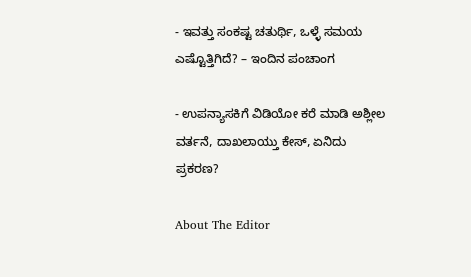- ಇವತ್ತು ಸಂಕಷ್ಟ ಚತುರ್ಥಿ, ಒಳ್ಳೆ ಸಮಯ ಎಷ್ಟೊತ್ತಿಗಿದೆ? – ಇಂದಿನ ಪಂಚಾಂಗ

- ಉಪನ್ಯಾಸಕಿಗೆ ವಿಡಿಯೋ ಕರೆ ಮಾಡಿ ಅಶ್ಲೀಲ ವರ್ತನೆ, ದಾಖಲಾಯ್ತು ಕೇಸ್, ಏನಿದು ಪ್ರಕರಣ?

About The Editor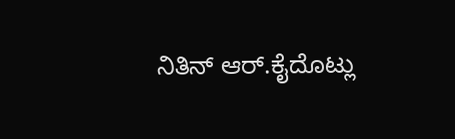ನಿತಿನ್ ಆರ್.ಕೈದೊಟ್ಲು